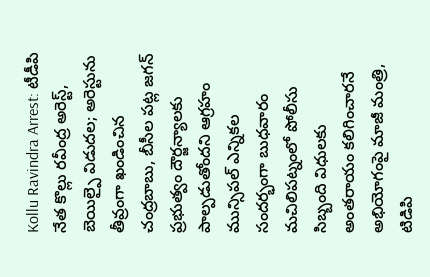Kollu Ravindra Arrest: టీడీపి నేత కొల్లు రవీంద్ర అరెస్ట్, బెయిల్పై విడుదల; అరెస్టును తీవ్రంగా ఖండించిన చంద్రబాబు, బీసీల పట్ల జగన్ ప్రభుత్వం దౌర్జన్యాలకు పాల్పడుతోందని ఆగ్రహం
మున్సిపల్ ఎన్నికల సందర్భంగా బుధవారం మచిలిపట్నంలో పోలీసు సిబ్బంది విధులకు అంతరాయం కలిగించారనే అభియోగంపై మాజీ మంత్రి, టిడిపి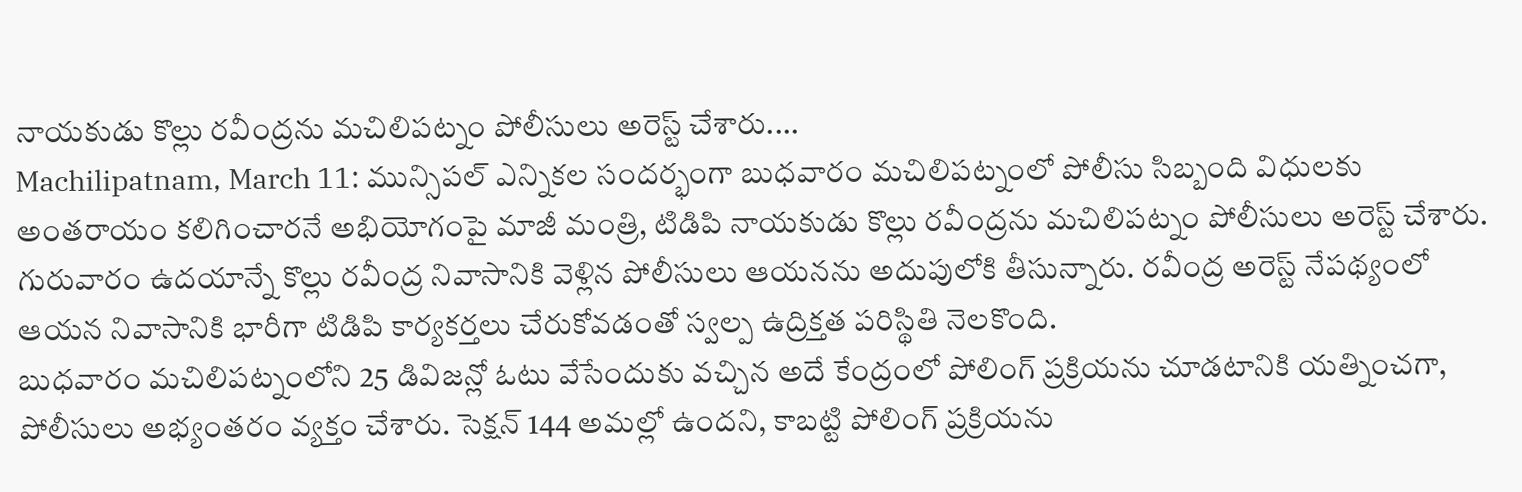నాయకుడు కొల్లు రవీంద్రను మచిలిపట్నం పోలీసులు అరెస్ట్ చేశారు....
Machilipatnam, March 11: మున్సిపల్ ఎన్నికల సందర్భంగా బుధవారం మచిలిపట్నంలో పోలీసు సిబ్బంది విధులకు అంతరాయం కలిగించారనే అభియోగంపై మాజీ మంత్రి, టిడిపి నాయకుడు కొల్లు రవీంద్రను మచిలిపట్నం పోలీసులు అరెస్ట్ చేశారు. గురువారం ఉదయాన్నే కొల్లు రవీంద్ర నివాసానికి వెళ్లిన పోలీసులు ఆయనను అదుపులోకి తీసున్నారు. రవీంద్ర అరెస్ట్ నేపథ్యంలో ఆయన నివాసానికి భారీగా టిడిపి కార్యకర్తలు చేరుకోవడంతో స్వల్ప ఉద్రిక్తత పరిస్థితి నెలకొంది.
బుధవారం మచిలిపట్నంలోని 25 డివిజన్లో ఓటు వేసేందుకు వచ్చిన అదే కేంద్రంలో పోలింగ్ ప్రక్రియను చూడటానికి యత్నించగా, పోలీసులు అభ్యంతరం వ్యక్తం చేశారు. సెక్షన్ 144 అమల్లో ఉందని, కాబట్టి పోలింగ్ ప్రక్రియను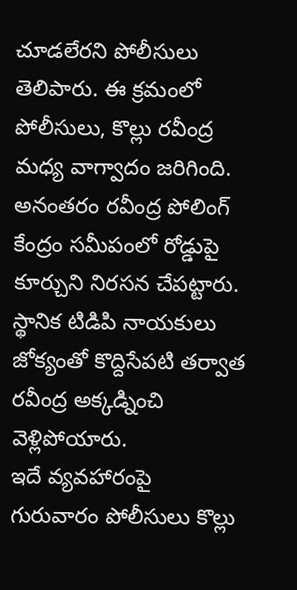చూడలేరని పోలీసులు తెలిపారు. ఈ క్రమంలో పోలీసులు, కొల్లు రవీంద్ర మధ్య వాగ్వాదం జరిగింది. అనంతరం రవీంద్ర పోలింగ్ కేంద్రం సమీపంలో రోడ్డుపై కూర్చుని నిరసన చేపట్టారు. స్థానిక టిడిపి నాయకులు జోక్యంతో కొద్దిసేపటి తర్వాత రవీంద్ర అక్కడ్నించి వెళ్లిపోయారు.
ఇదే వ్యవహారంపై గురువారం పోలీసులు కొల్లు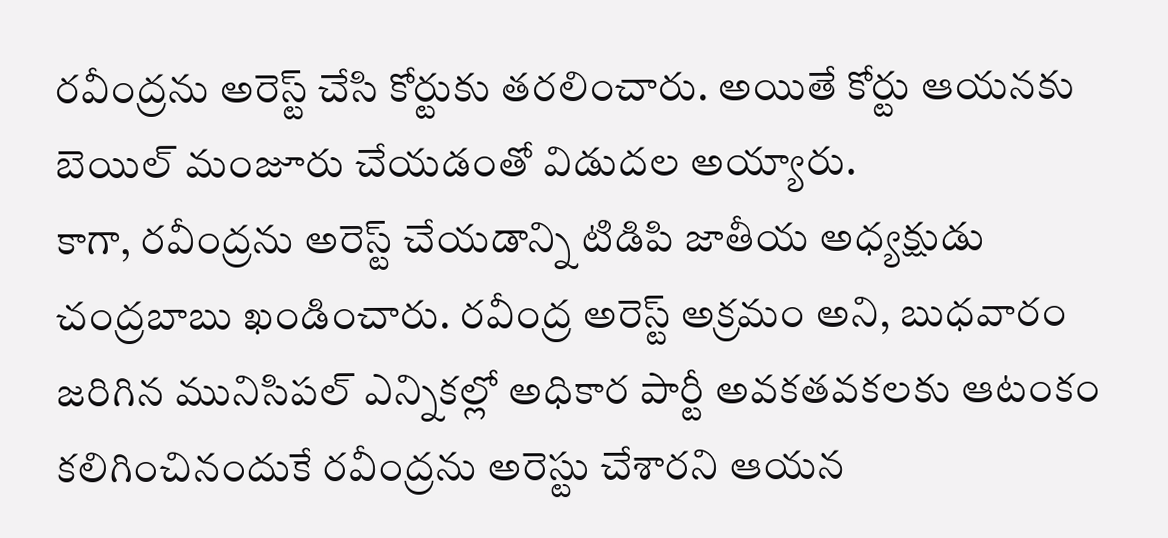రవీంద్రను అరెస్ట్ చేసి కోర్టుకు తరలించారు. అయితే కోర్టు ఆయనకు బెయిల్ మంజూరు చేయడంతో విడుదల అయ్యారు.
కాగా, రవీంద్రను అరెస్ట్ చేయడాన్ని టిడిపి జాతీయ అధ్యక్షుడు చంద్రబాబు ఖండించారు. రవీంద్ర అరెస్ట్ అక్రమం అని, బుధవారం జరిగిన మునిసిపల్ ఎన్నికల్లో అధికార పార్టీ అవకతవకలకు ఆటంకం కలిగించినందుకే రవీంద్రను అరెస్టు చేశారని ఆయన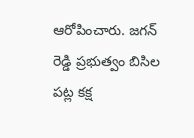ఆరోపించారు. జగన్ రెడ్డి ప్రభుత్వం బిసిల పట్ల కక్ష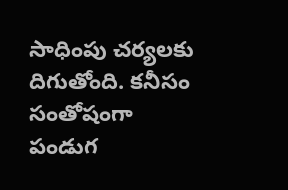సాధింపు చర్యలకు దిగుతోంది. కనీసం సంతోషంగా పండుగ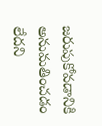జరుపుకోవడానికి అనుమతించడం లేదని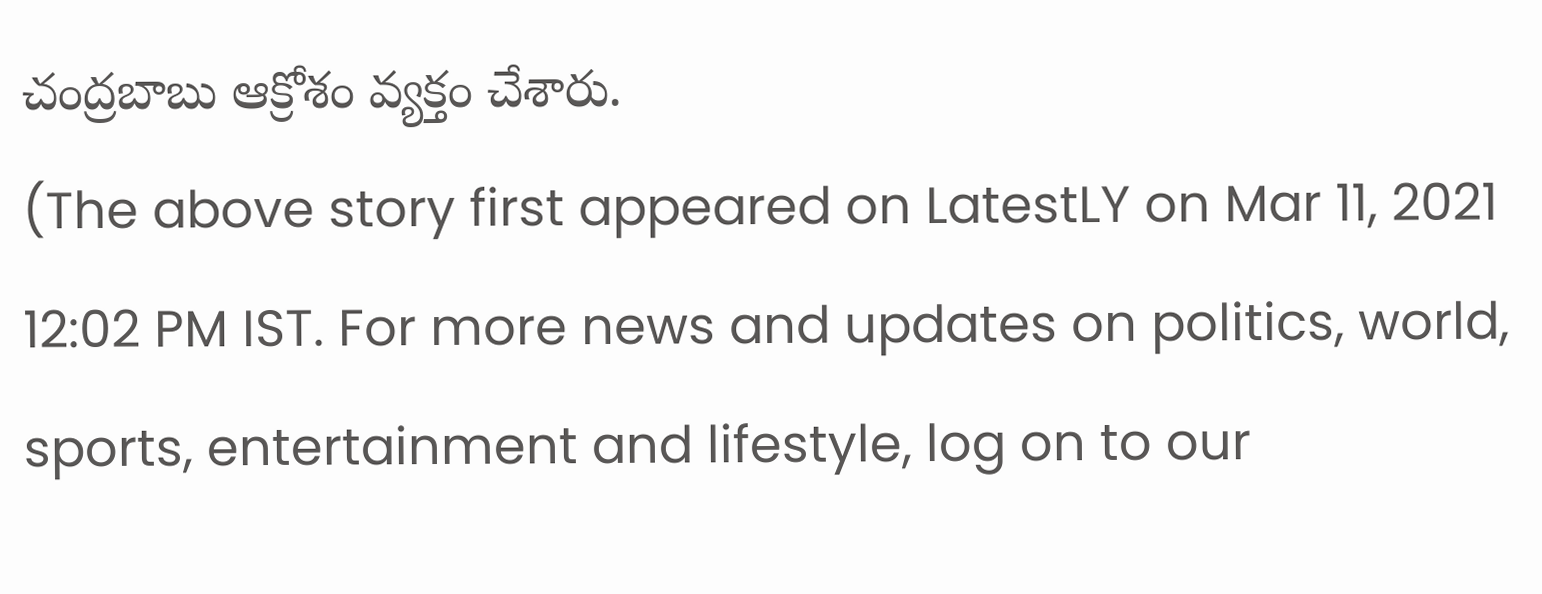చంద్రబాబు ఆక్రోశం వ్యక్తం చేశారు.
(The above story first appeared on LatestLY on Mar 11, 2021 12:02 PM IST. For more news and updates on politics, world, sports, entertainment and lifestyle, log on to our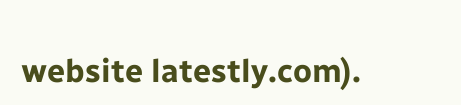website latestly.com).